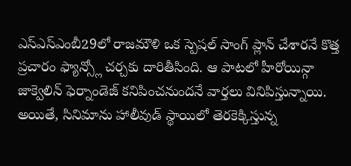ఎస్ఎస్ఎంబీ29లో రాజమౌళి ఒక స్పెషల్ సాంగ్ ప్లాన్ చేశారనే కొత్త ప్రచారం ఫ్యాన్స్లో చర్చకు దారితీసింది. ఆ పాటలో హీరోయిన్గా జాక్వెలిన్ ఫెర్నాండెజ్ కనిపించనుందనే వార్తలు వినిపిస్తున్నాయి.
అయితే, సినిమాను హాలీవుడ్ స్థాయిలో తెరకెక్కిస్తున్న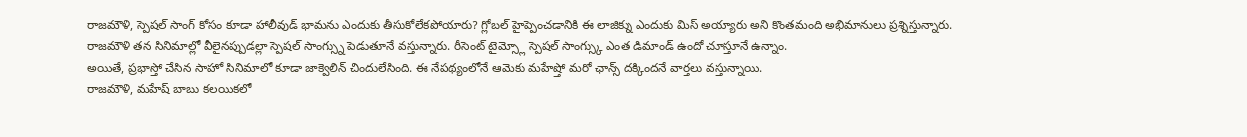రాజమౌళి, స్పెషల్ సాంగ్ కోసం కూడా హాలీవుడ్ భామను ఎందుకు తీసుకోలేకపోయారు? గ్లోబల్ హైప్పెంచడానికి ఈ లాజిక్ను ఎందుకు మిస్ అయ్యారు అని కొంతమంది అభిమానులు ప్రశ్నిస్తున్నారు.
రాజమౌళి తన సినిమాల్లో వీలైనప్పుడల్లా స్పెషల్ సాంగ్స్ను పెడుతూనే వస్తున్నారు. రీసెంట్ టైమ్స్లో స్పెషల్ సాంగ్స్కు ఎంత డిమాండ్ ఉందో చూస్తూనే ఉన్నాం.
అయితే, ప్రభాస్తో చేసిన సాహో సినిమాలో కూడా జాక్వెలిన్ చిందులేసింది. ఈ నేపథ్యంలోనే ఆమెకు మహేష్తో మరో ఛాన్స్ దక్కిందనే వార్తలు వస్తున్నాయి.
రాజమౌళి, మహేష్ బాబు కలయికలో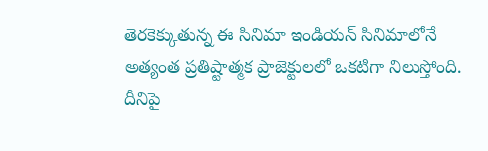తెరకెక్కుతున్న ఈ సినిమా ఇండియన్ సినిమాలోనే అత్యంత ప్రతిష్టాత్మక ప్రాజెక్టులలో ఒకటిగా నిలుస్తోంది.
దీనిపై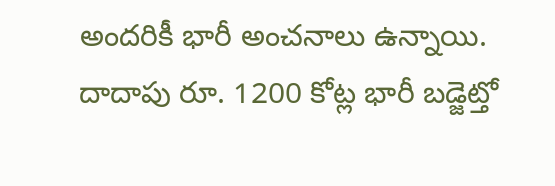అందరికీ భారీ అంచనాలు ఉన్నాయి. దాదాపు రూ. 1200 కోట్ల భారీ బడ్జెట్తో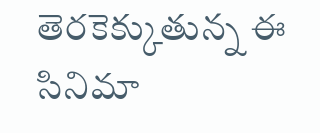తెరకెక్కుతున్న ఈ సినిమా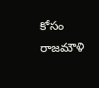కోసం రాజమౌళి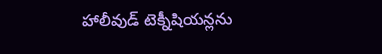హాలీవుడ్ టెక్నీషియన్లను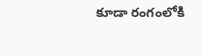కూడా రంగంలోకి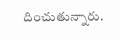దించుతున్నారు.